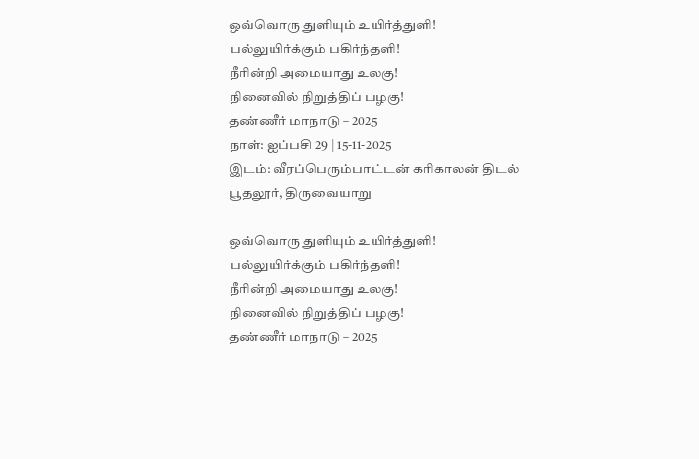ஒவ்வொரு துளியும் உயிர்த்துளி!
பல்லுயிர்க்கும் பகிர்ந்தளி!
நீரின்றி அமையாது உலகு!
நினைவில் நிறுத்திப் பழகு!
தண்ணீர் மாநாடு – 2025
நாள்: ஐப்பசி 29 | 15-11-2025
இடம்: வீரப்பெரும்பாட்டன் கரிகாலன் திடல்
பூதலூர், திருவையாறு

ஒவ்வொரு துளியும் உயிர்த்துளி!
பல்லுயிர்க்கும் பகிர்ந்தளி!
நீரின்றி அமையாது உலகு!
நினைவில் நிறுத்திப் பழகு!
தண்ணீர் மாநாடு – 2025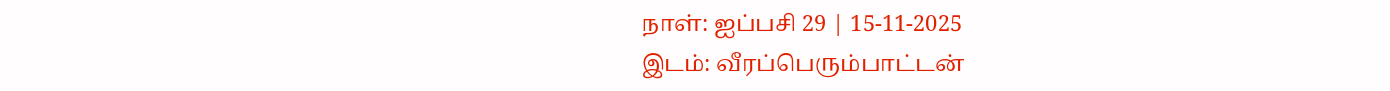நாள்: ஐப்பசி 29 | 15-11-2025
இடம்: வீரப்பெரும்பாட்டன்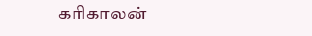கரிகாலன்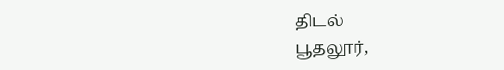திடல்
பூதலூர்,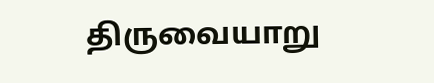திருவையாறு